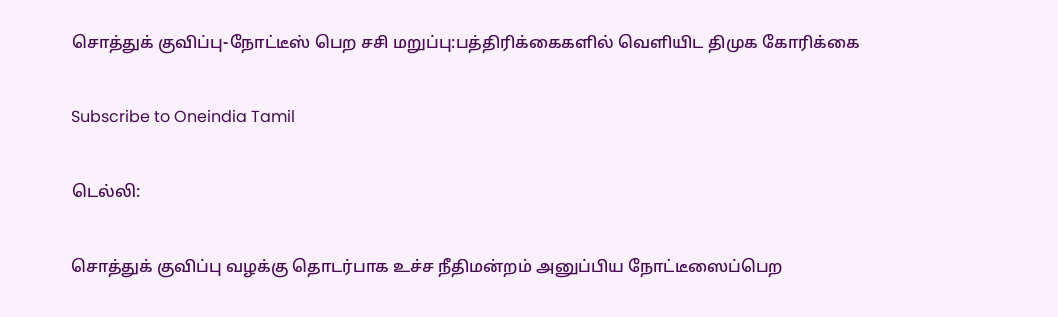சொத்துக் குவிப்பு-நோட்டீஸ் பெற சசி மறுப்பு:பத்திரிக்கைகளில் வெளியிட திமுக கோரிக்கை

Subscribe to Oneindia Tamil

டெல்லி:

சொத்துக் குவிப்பு வழக்கு தொடர்பாக உச்ச நீதிமன்றம் அனுப்பிய நோட்டீஸைப்பெற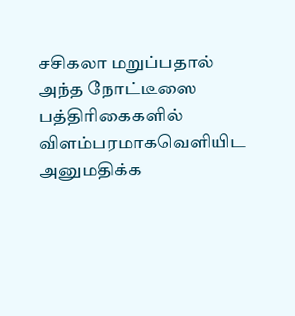சசிகலா மறுப்பதால் அந்த நோட்டீஸை பத்திரிகைகளில் விளம்பரமாகவெளியிட அனுமதிக்க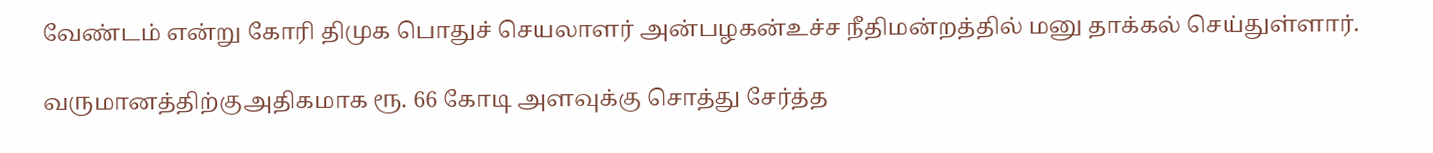வேண்டம் என்று கோரி திமுக பொதுச் செயலாளர் அன்பழகன்உச்ச நீதிமன்றத்தில் மனு தாக்கல் செய்துள்ளார்.

வருமானத்திற்குஅதிகமாக ரூ. 66 கோடி அளவுக்கு சொத்து சேர்த்த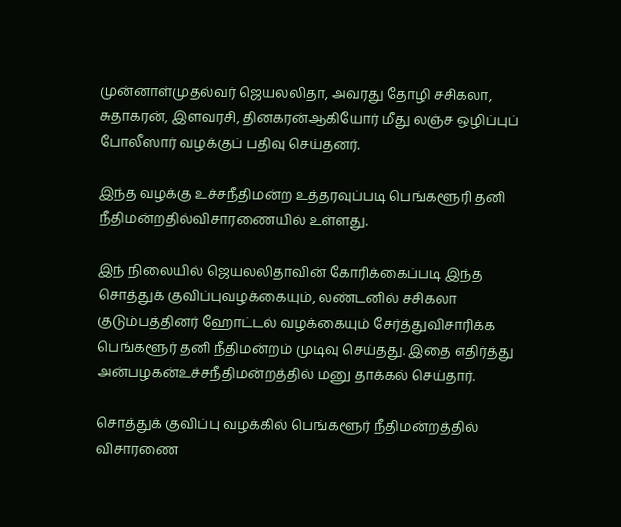முன்னாள்முதல்வர் ஜெயலலிதா, அவரது தோழி சசிகலா, சுதாகரன், இளவரசி, தினகரன்ஆகியோர் மீது லஞ்ச ஒழிப்புப் போலீஸார் வழக்குப் பதிவு செய்தனர்.

இந்த வழக்கு உச்சநீதிமன்ற உத்தரவுப்படி பெங்களூரி தனி நீதிமன்றதில்விசாரணையில் உள்ளது.

இந் நிலையில் ஜெயலலிதாவின் கோரிக்கைப்படி இந்த சொத்துக் குவிப்புவழக்கையும், லண்டனில் சசிகலா குடும்பத்தினர் ஹோட்டல் வழக்கையும் சேர்த்துவிசாரிக்க பெங்களூர் தனி நீதிமன்றம் முடிவு செய்தது. இதை எதிர்த்து அன்பழகன்உச்சநீதிமன்றத்தில் மனு தாக்கல் செய்தார்.

சொத்துக் குவிப்பு வழக்கில் பெங்களூர் நீதிமன்றத்தில் விசாரணை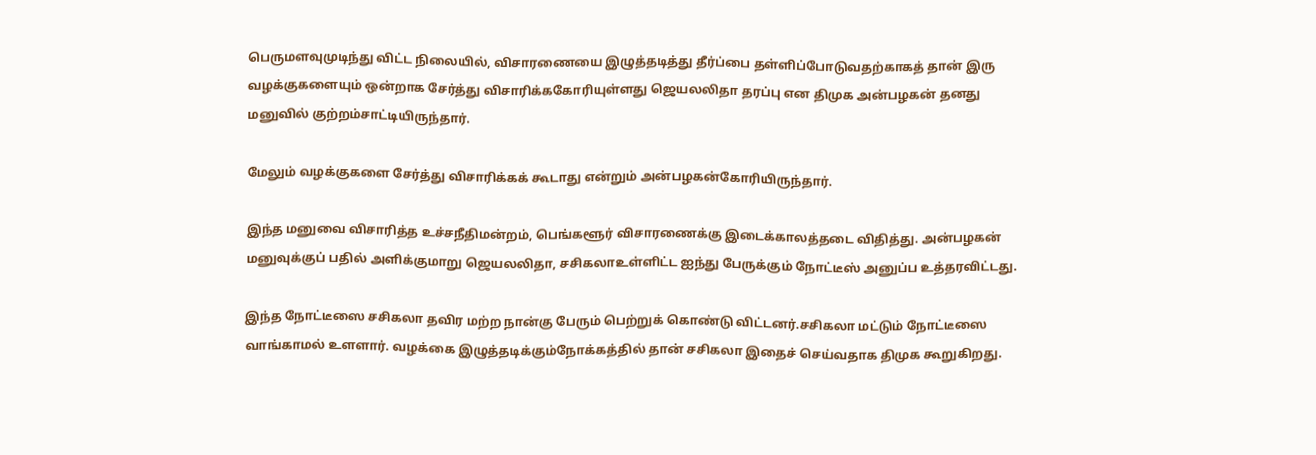பெருமளவுமுடிந்து விட்ட நிலையில், விசாரணையை இழுத்தடித்து தீர்ப்பை தள்ளிப்போடுவதற்காகத் தான் இரு வழக்குகளையும் ஒன்றாக சேர்த்து விசாரிக்ககோரியுள்ளது ஜெயலலிதா தரப்பு என திமுக அன்பழகன் தனது மனுவில் குற்றம்சாட்டியிருந்தார்.

மேலும் வழக்குகளை சேர்த்து விசாரிக்கக் கூடாது என்றும் அன்பழகன்கோரியிருந்தார்.

இந்த மனுவை விசாரித்த உச்சநீதிமன்றம், பெங்களூர் விசாரணைக்கு இடைக்காலத்தடை விதித்து. அன்பழகன் மனுவுக்குப் பதில் அளிக்குமாறு ஜெயலலிதா, சசிகலாஉள்ளிட்ட ஐந்து பேருக்கும் நோட்டீஸ் அனுப்ப உத்தரவிட்டது.

இந்த நோட்டீஸை சசிகலா தவிர மற்ற நான்கு பேரும் பெற்றுக் கொண்டு விட்டனர்.சசிகலா மட்டும் நோட்டீஸை வாங்காமல் உளளார். வழக்கை இழுத்தடிக்கும்நோக்கத்தில் தான் சசிகலா இதைச் செய்வதாக திமுக கூறுகிறது.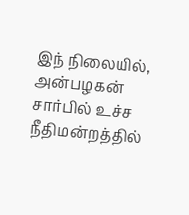இந் நிலையில், அன்பழகன் சார்பில் உச்ச நீதிமன்றத்தில்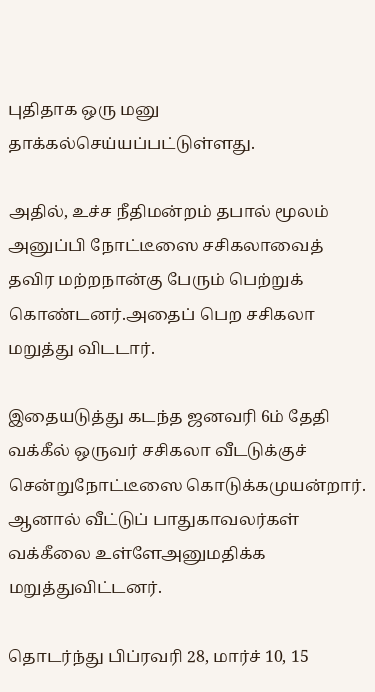புதிதாக ஒரு மனு தாக்கல்செய்யப்பட்டுள்ளது.

அதில், உச்ச நீதிமன்றம் தபால் மூலம் அனுப்பி நோட்டீஸை சசிகலாவைத் தவிர மற்றநான்கு பேரும் பெற்றுக் கொண்டனர்.அதைப் பெற சசிகலா மறுத்து விடடார்.

இதையடுத்து கடந்த ஜனவரி 6ம் தேதி வக்கீல் ஒருவர் சசிகலா வீடடுக்குச் சென்றுநோட்டீஸை கொடுக்கமுயன்றார். ஆனால் வீட்டுப் பாதுகாவலர்கள் வக்கீலை உள்ளேஅனுமதிக்க மறுத்துவிட்டனர்.

தொடர்ந்து பிப்ரவரி 28, மார்ச் 10, 15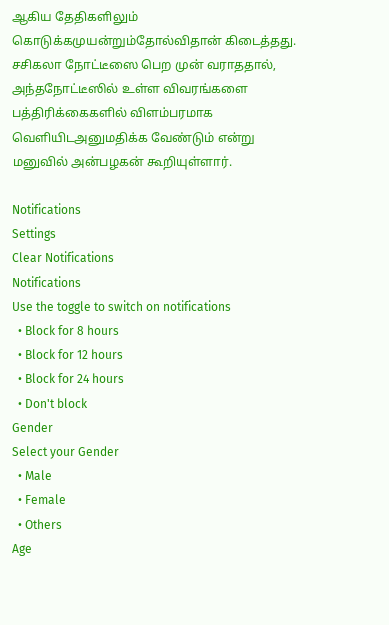ஆகிய தேதிகளிலும் கொடுக்கமுயன்றும்தோல்விதான் கிடைத்தது. சசிகலா நோட்டீஸை பெற முன் வராததால், அந்தநோட்டீஸில் உள்ள விவரங்களை பத்திரிக்கைகளில் விளம்பரமாக வெளியிடஅனுமதிக்க வேண்டும் என்று மனுவில் அன்பழகன் கூறியுள்ளார்.

Notifications
Settings
Clear Notifications
Notifications
Use the toggle to switch on notifications
  • Block for 8 hours
  • Block for 12 hours
  • Block for 24 hours
  • Don't block
Gender
Select your Gender
  • Male
  • Female
  • Others
Age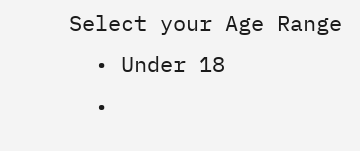Select your Age Range
  • Under 18
  •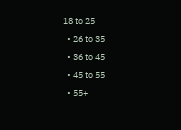18 to 25
  • 26 to 35
  • 36 to 45
  • 45 to 55
  • 55+